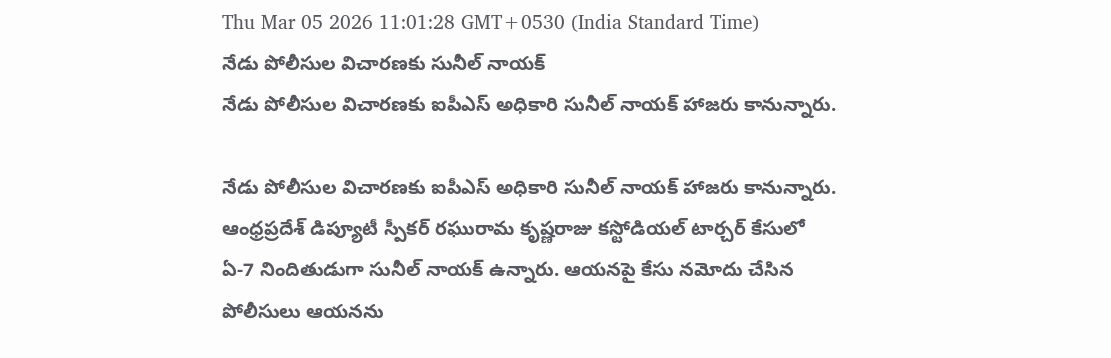Thu Mar 05 2026 11:01:28 GMT+0530 (India Standard Time)
నేడు పోలీసుల విచారణకు సునీల్ నాయక్
నేడు పోలీసుల విచారణకు ఐపీఎస్ అధికారి సునీల్ నాయక్ హాజరు కానున్నారు.

నేడు పోలీసుల విచారణకు ఐపీఎస్ అధికారి సునీల్ నాయక్ హాజరు కానున్నారు. ఆంధ్రప్రదేశ్ డిప్యూటీ స్పీకర్ రఘురామ కృష్ణరాజు కస్టోడియల్ టార్చర్ కేసులో ఏ-7 నిందితుడుగా సునీల్ నాయక్ ఉన్నారు. ఆయనపై కేసు నమోదు చేసిన పోలీసులు ఆయనను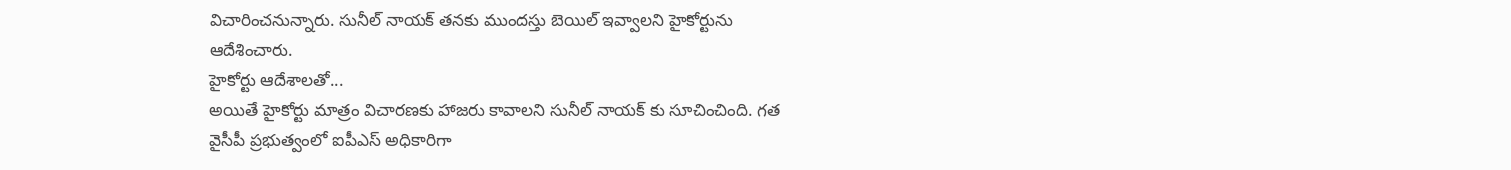విచారించనున్నారు. సునీల్ నాయక్ తనకు ముందస్తు బెయిల్ ఇవ్వాలని హైకోర్టును ఆదేశించారు.
హైకోర్టు ఆదేశాలతో...
అయితే హైకోర్టు మాత్రం విచారణకు హాజరు కావాలని సునీల్ నాయక్ కు సూచించింది. గత వైసీపీ ప్రభుత్వంలో ఐపీఎస్ అధికారిగా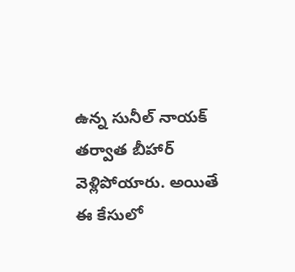ఉన్న సునీల్ నాయక్ తర్వాత బీహార్ వెళ్లిపోయారు. అయితే ఈ కేసులో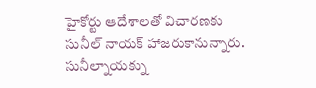హైకోర్టు ఆదేశాలతో విచారణకు సునీల్ నాయక్ హాజరుకానున్నారు. సునీల్నాయక్ను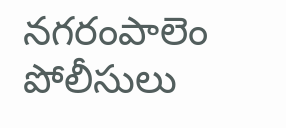నగరంపాలెం పోలీసులు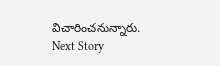విచారించనున్నారు.
Next Story